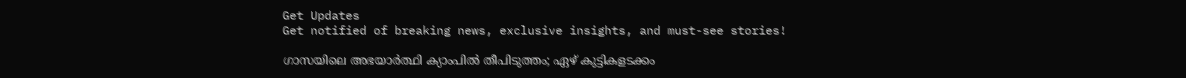Get Updates
Get notified of breaking news, exclusive insights, and must-see stories!

ഗാസയിലെ അഭയാര്‍ത്ഥി ക്യാംപില്‍ തീപിടുത്തം; ഏഴ് കുട്ടികളടക്കം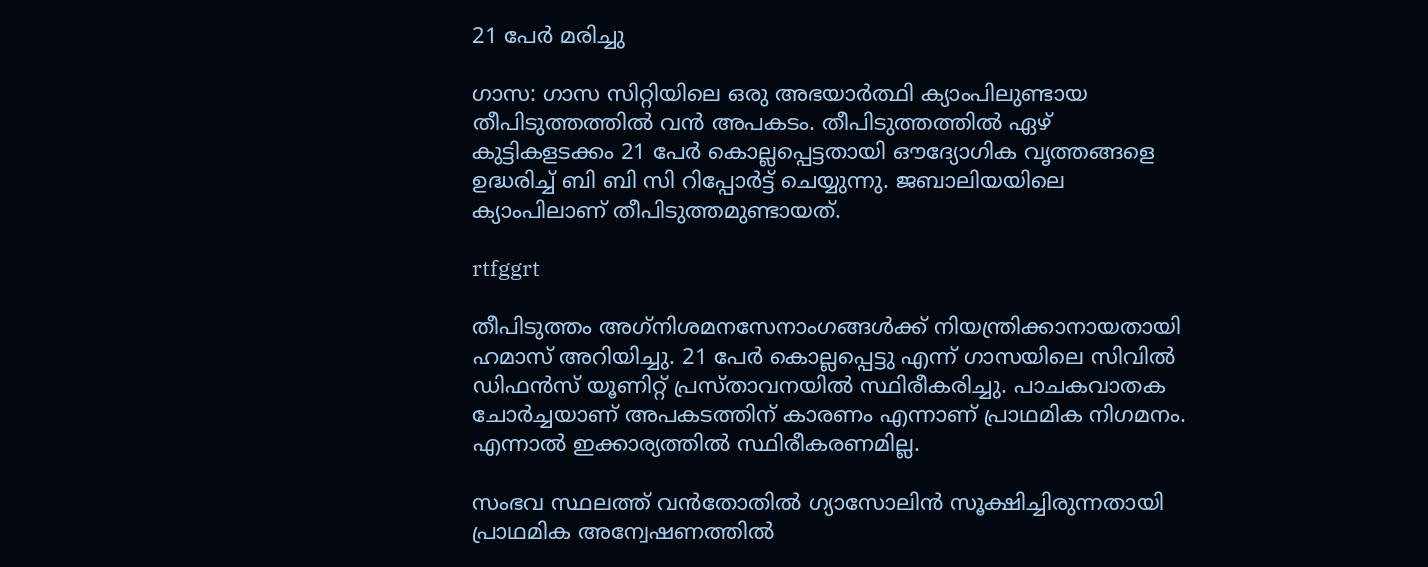21 പേര്‍ മരിച്ചു

ഗാസ: ഗാസ സിറ്റിയിലെ ഒരു അഭയാര്‍ത്ഥി ക്യാംപിലുണ്ടായ തീപിടുത്തത്തില്‍ വന്‍ അപകടം. തീപിടുത്തത്തില്‍ ഏഴ് കുട്ടികളടക്കം 21 പേര്‍ കൊല്ലപ്പെട്ടതായി ഔദ്യോഗിക വൃത്തങ്ങളെ ഉദ്ധരിച്ച് ബി ബി സി റിപ്പോര്‍ട്ട് ചെയ്യുന്നു. ജബാലിയയിലെ ക്യാംപിലാണ് തീപിടുത്തമുണ്ടായത്.

rtfggrt

തീപിടുത്തം അഗ്‌നിശമനസേനാംഗങ്ങള്‍ക്ക് നിയന്ത്രിക്കാനായതായി ഹമാസ് അറിയിച്ചു. 21 പേര്‍ കൊല്ലപ്പെട്ടു എന്ന് ഗാസയിലെ സിവില്‍ ഡിഫന്‍സ് യൂണിറ്റ് പ്രസ്താവനയില്‍ സ്ഥിരീകരിച്ചു. പാചകവാതക ചോര്‍ച്ചയാണ് അപകടത്തിന് കാരണം എന്നാണ് പ്രാഥമിക നിഗമനം. എന്നാല്‍ ഇക്കാര്യത്തില്‍ സ്ഥിരീകരണമില്ല.

സംഭവ സ്ഥലത്ത് വന്‍തോതില്‍ ഗ്യാസോലിന്‍ സൂക്ഷിച്ചിരുന്നതായി പ്രാഥമിക അന്വേഷണത്തില്‍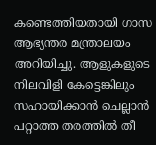കണ്ടെത്തിയതായി ഗാസ ആഭ്യന്തര മന്ത്രാലയം അറിയിച്ചു. ആളുകളുടെ നിലവിളി കേട്ടെങ്കിലും സഹായിക്കാന്‍ ചെല്ലാന്‍ പറ്റാത്ത തരത്തില്‍ തീ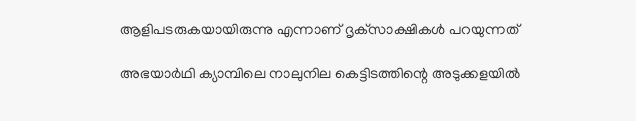ആളിപടരുകയായിരുന്നു എന്നാണ് ദൃക്‌സാക്ഷികള്‍ പറയുന്നത്

അഭയാര്‍ഥി ക്യാമ്പിലെ നാലുനില കെട്ടിടത്തിന്റെ അടുക്കളയില്‍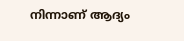നിന്നാണ് ആദ്യം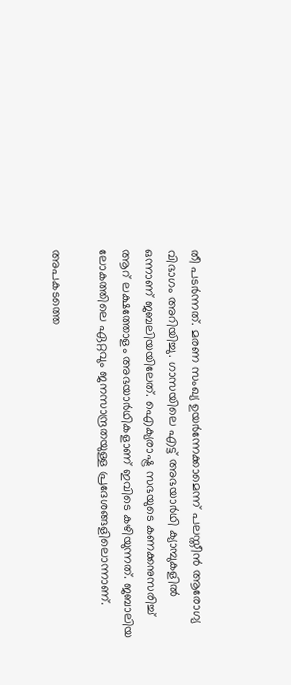തീ പടര്‍ന്നത്. മരണ സംഖ്യ ഉയര്‍ന്നേക്കാമെന്ന് പലസ്തീന്‍ ആരോഗ്യ വിഭാഗം അറിയിച്ചു. ഗാസയിലെ എട്ട് അഭയാര്‍ഥി ക്യാമ്പുകളില്‍ ഒന്നാണ് ജബലിയയിലേത്. ഐക്യരാഷ്ട്ര സഭയുടെ കണക്കനുസരിച്ച് ആറ് ലക്ഷത്തോളം അഭയാര്‍ഥികളാണ് ഇവിടെ കഴിയുന്നത്. ജബാലിയ ലോകത്തിലെ ഏറ്റവും ജനസാന്ദ്രതയുള്ള പ്രദേശങ്ങളിലൊന്നാണ്.

അപകടത്തെ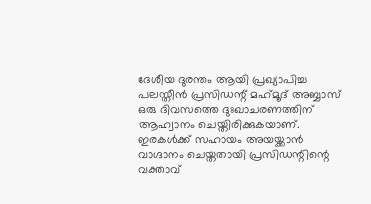ദേശീയ ദുരന്തം ആയി പ്രഖ്യാപിച്ച പലസ്തീന്‍ പ്രസിഡന്റ് മഹ്‌മൂദ് അബ്ബാസ് ഒരു ദിവസത്തെ ദുഃഖാചരണത്തിന് ആഹ്വാനം ചെയ്തിരിക്കുകയാണ്. ഇരകള്‍ക്ക് സഹായം അയയ്ക്കാന്‍ വാഗ്ദാനം ചെയ്തതായി പ്രസിഡന്റിന്റെ വക്താവ്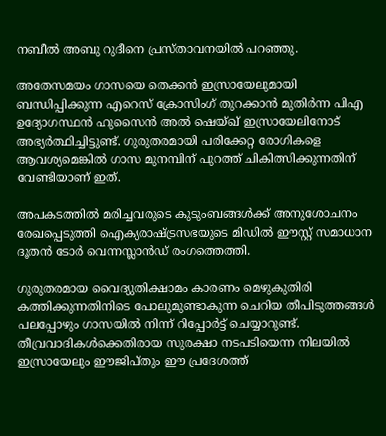നബീല്‍ അബു റുദീനെ പ്രസ്താവനയില്‍ പറഞ്ഞു.

അതേസമയം ഗാസയെ തെക്കന്‍ ഇസ്രായേലുമായി ബന്ധിപ്പിക്കുന്ന എറെസ് ക്രോസിംഗ് തുറക്കാന്‍ മുതിര്‍ന്ന പിഎ ഉദ്യോഗസ്ഥന്‍ ഹുസൈന്‍ അല്‍ ഷെയ്ഖ് ഇസ്രായേലിനോട് അഭ്യര്‍ത്ഥിച്ചിട്ടുണ്ട്. ഗുരുതരമായി പരിക്കേറ്റ രോഗികളെ ആവശ്യമെങ്കില്‍ ഗാസ മുനമ്പിന് പുറത്ത് ചികിത്സിക്കുന്നതിന് വേണ്ടിയാണ് ഇത്.

അപകടത്തില്‍ മരിച്ചവരുടെ കുടുംബങ്ങള്‍ക്ക് അനുശോചനം രേഖപ്പെടുത്തി ഐക്യരാഷ്ട്രസഭയുടെ മിഡില്‍ ഈസ്റ്റ് സമാധാന ദൂതന്‍ ടോര്‍ വെന്നസ്ലാന്‍ഡ് രംഗത്തെത്തി.

ഗുരുതരമായ വൈദ്യുതിക്ഷാമം കാരണം മെഴുകുതിരി കത്തിക്കുന്നതിനിടെ പോലുമുണ്ടാകുന്ന ചെറിയ തീപിടുത്തങ്ങള്‍ പലപ്പോഴും ഗാസയില്‍ നിന്ന് റിപ്പോര്‍ട്ട് ചെയ്യാറുണ്ട്. തീവ്രവാദികള്‍ക്കെതിരായ സുരക്ഷാ നടപടിയെന്ന നിലയില്‍ ഇസ്രായേലും ഈജിപ്തും ഈ പ്രദേശത്ത്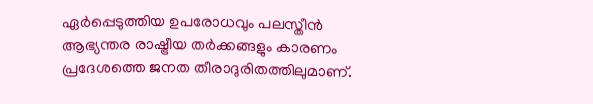ഏര്‍പ്പെടുത്തിയ ഉപരോധവും പലസ്തീന്‍ ആഭ്യന്തര രാഷ്ട്രീയ തര്‍ക്കങ്ങളും കാരണം പ്രദേശത്തെ ജനത തീരാദുരിതത്തിലുമാണ്.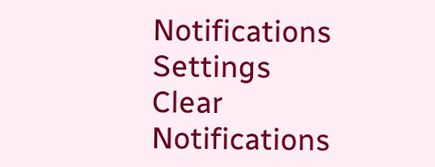Notifications
Settings
Clear Notifications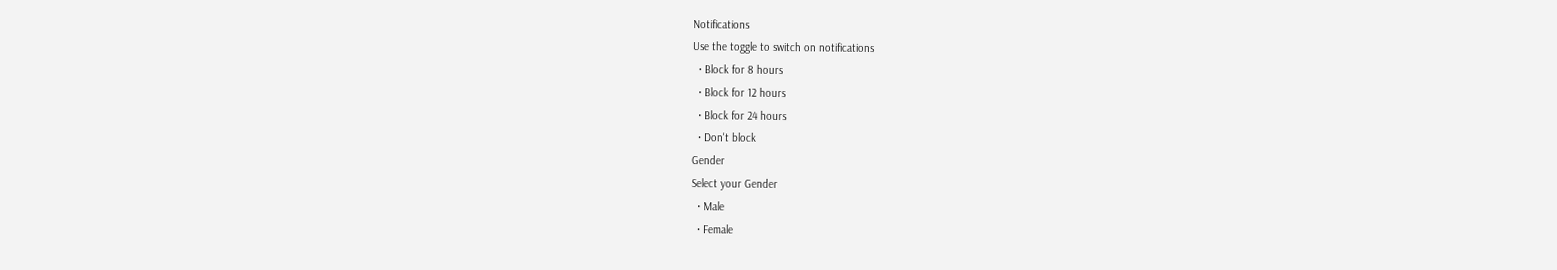Notifications
Use the toggle to switch on notifications
  • Block for 8 hours
  • Block for 12 hours
  • Block for 24 hours
  • Don't block
Gender
Select your Gender
  • Male
  • Female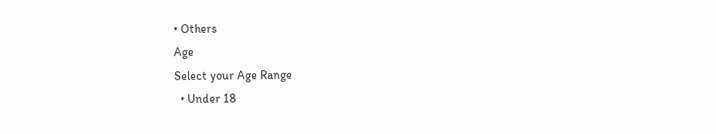• Others
Age
Select your Age Range
  • Under 18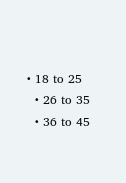• 18 to 25
  • 26 to 35
  • 36 to 45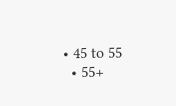• 45 to 55
  • 55+